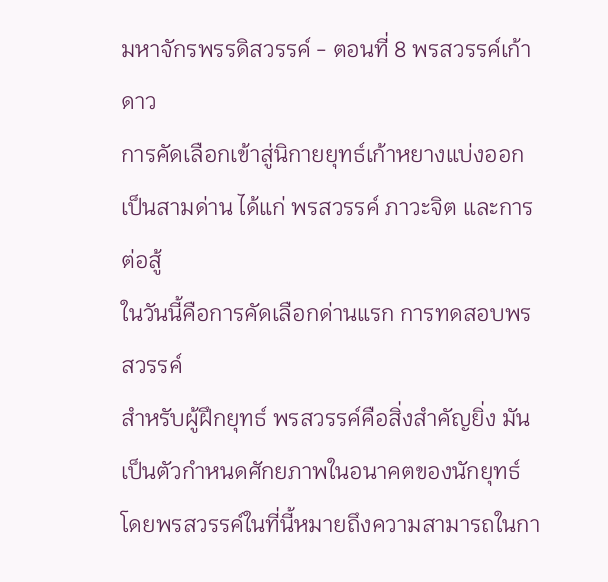มหาจักรพรรดิสวรรค์ - ตอนที่ 8 พรสวรรค์เก้าดาว
การคัดเลือกเข้าสู่นิกายยุทธ์เก้าหยางแบ่งออกเป็นสามด่าน ได้แก่ พรสวรรค์ ภาวะจิต และการต่อสู้
ในวันนี้คือการคัดเลือกด่านแรก การทดสอบพรสวรรค์
สำหรับผู้ฝึกยุทธ์ พรสวรรค์คือสิ่งสำคัญยิ่ง มันเป็นตัวกำหนดศักยภาพในอนาคตของนักยุทธ์ โดยพรสวรรค์ในที่นี้หมายถึงความสามารถในกา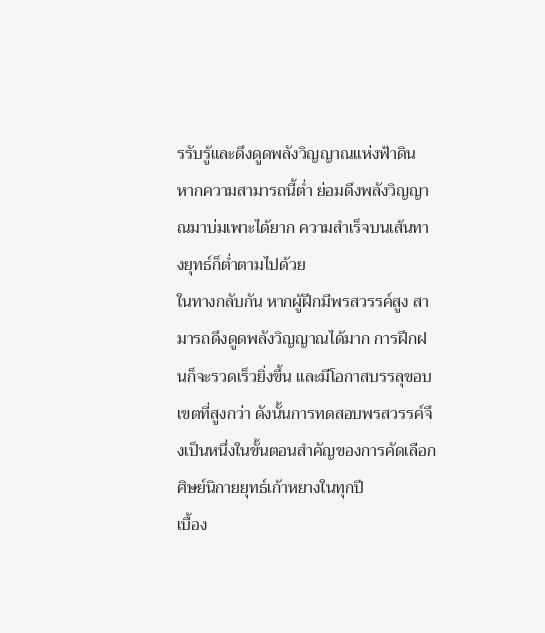รรับรู้และดึงดูดพลังวิญญาณแห่งฟ้าดิน หากความสามารถนี้ต่ำ ย่อมดึงพลังวิญญาณมาบ่มเพาะได้ยาก ความสำเร็จบนเส้นทางยุทธ์ก็ต่ำตามไปด้วย
ในทางกลับกัน หากผู้ฝึกมีพรสวรรค์สูง สามารถดึงดูดพลังวิญญาณได้มาก การฝึกฝนก็จะรวดเร็วยิ่งขึ้น และมีโอกาสบรรลุขอบเขตที่สูงกว่า ดังนั้นการทดสอบพรสวรรค์จึงเป็นหนึ่งในขั้นตอนสำคัญของการคัดเลือกศิษย์นิกายยุทธ์เก้าหยางในทุกปี
เบื้อง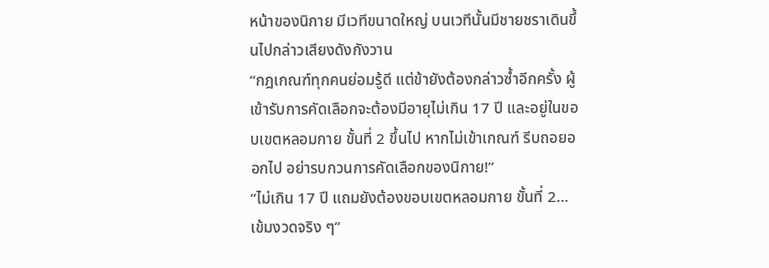หน้าของนิกาย มีเวทีขนาดใหญ่ บนเวทีนั้นมีชายชราเดินขึ้นไปกล่าวเสียงดังกังวาน
“กฎเกณฑ์ทุกคนย่อมรู้ดี แต่ข้ายังต้องกล่าวซ้ำอีกครั้ง ผู้เข้ารับการคัดเลือกจะต้องมีอายุไม่เกิน 17 ปี และอยู่ในขอบเขตหลอมกาย ขั้นที่ 2 ขึ้นไป หากไม่เข้าเกณฑ์ รีบถอยออกไป อย่ารบกวนการคัดเลือกของนิกาย!”
“ไม่เกิน 17 ปี แถมยังต้องขอบเขตหลอมกาย ขั้นที่ 2… เข้มงวดจริง ๆ”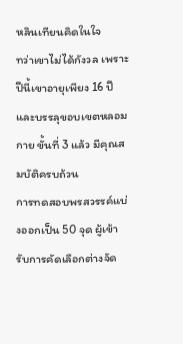หลินเทียนคิดในใจ
ทว่าเขาไม่ได้กังวล เพราะปีนี้เขาอายุเพียง 16 ปี และบรรลุขอบเขตหลอมกาย ขั้นที่ 3 แล้ว มีคุณสมบัติครบถ้วน
การทดสอบพรสวรรค์แบ่งออกเป็น 50 จุด ผู้เข้ารับการคัดเลือกต่างจัด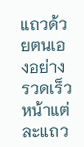แถวด้วยตนเองอย่างรวดเร็ว หน้าแต่ละแถว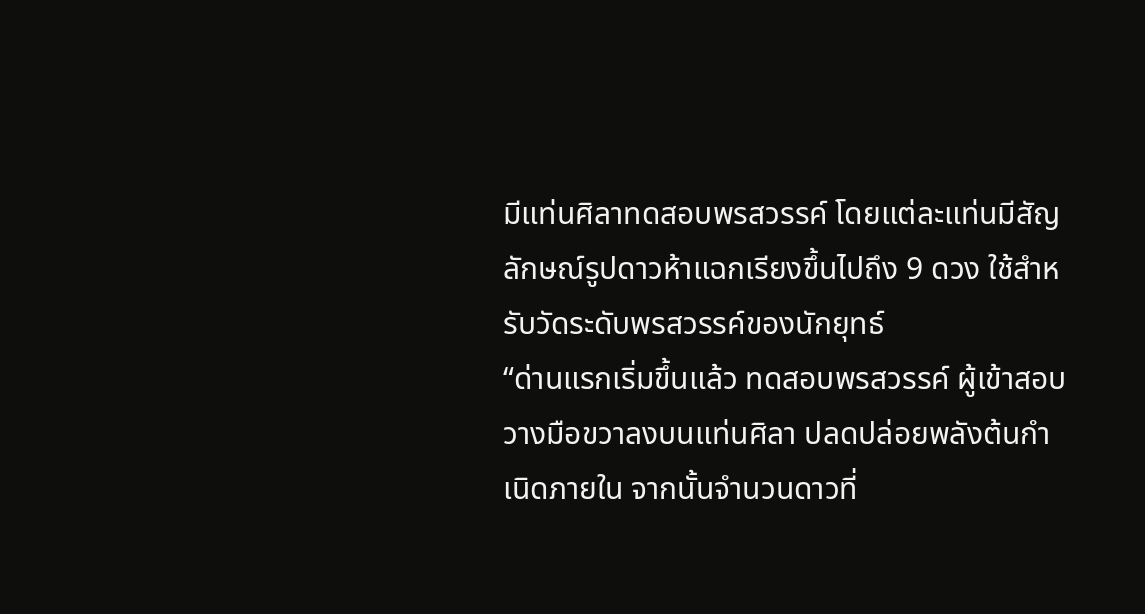มีแท่นศิลาทดสอบพรสวรรค์ โดยแต่ละแท่นมีสัญลักษณ์รูปดาวห้าแฉกเรียงขึ้นไปถึง 9 ดวง ใช้สำหรับวัดระดับพรสวรรค์ของนักยุทธ์
“ด่านแรกเริ่มขึ้นแล้ว ทดสอบพรสวรรค์ ผู้เข้าสอบวางมือขวาลงบนแท่นศิลา ปลดปล่อยพลังต้นกำเนิดภายใน จากนั้นจำนวนดาวที่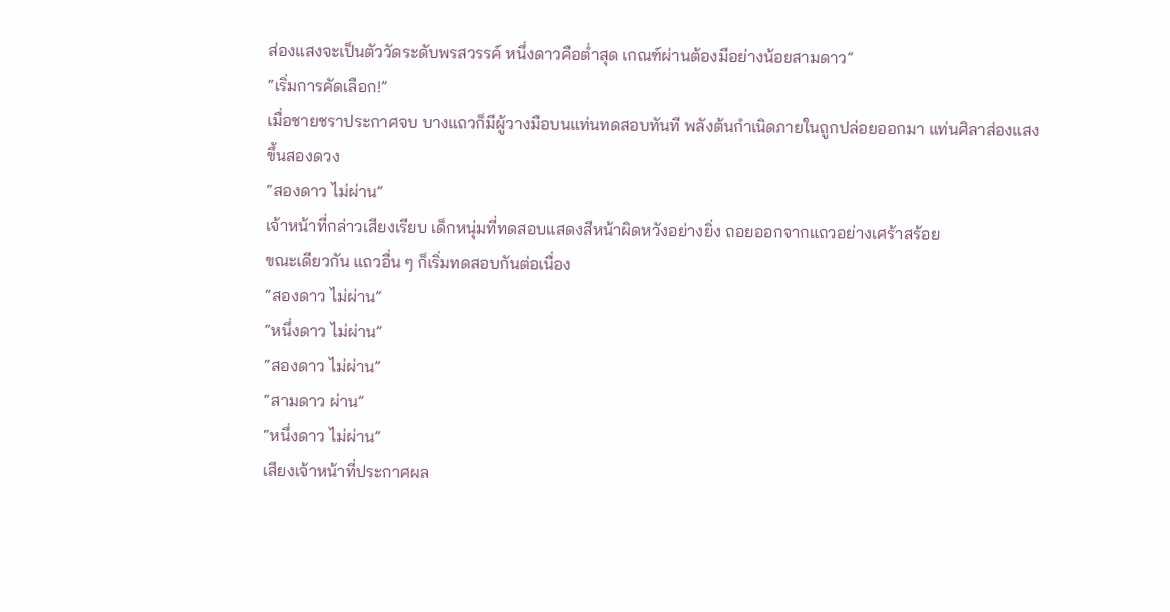ส่องแสงจะเป็นตัววัดระดับพรสวรรค์ หนึ่งดาวคือต่ำสุด เกณฑ์ผ่านต้องมีอย่างน้อยสามดาว”
“เริ่มการคัดเลือก!”
เมื่อชายชราประกาศจบ บางแถวก็มีผู้วางมือบนแท่นทดสอบทันที พลังต้นกำเนิดภายในถูกปล่อยออกมา แท่นศิลาส่องแสงขึ้นสองดวง
“สองดาว ไม่ผ่าน”
เจ้าหน้าที่กล่าวเสียงเรียบ เด็กหนุ่มที่ทดสอบแสดงสีหน้าผิดหวังอย่างยิ่ง ถอยออกจากแถวอย่างเศร้าสร้อย
ขณะเดียวกัน แถวอื่น ๆ ก็เริ่มทดสอบกันต่อเนื่อง
“สองดาว ไม่ผ่าน”
“หนึ่งดาว ไม่ผ่าน”
“สองดาว ไม่ผ่าน”
“สามดาว ผ่าน”
“หนึ่งดาว ไม่ผ่าน”
เสียงเจ้าหน้าที่ประกาศผล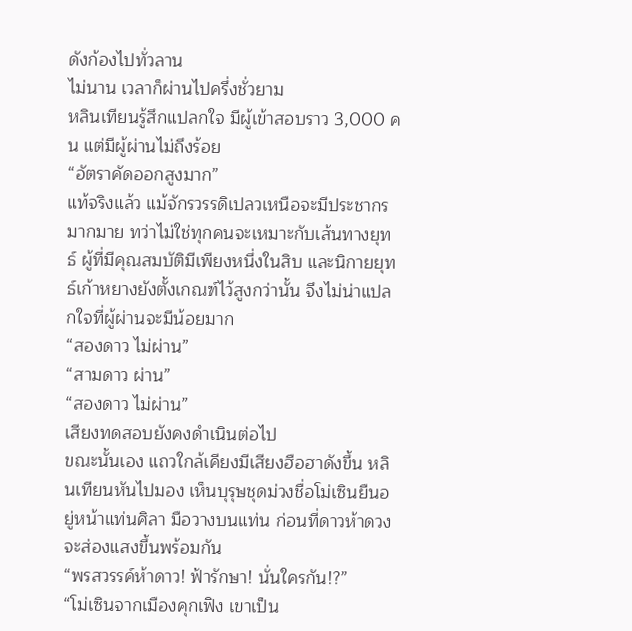ดังก้องไปทั่วลาน
ไม่นาน เวลาก็ผ่านไปครึ่งชั่วยาม
หลินเทียนรู้สึกแปลกใจ มีผู้เข้าสอบราว 3,000 คน แต่มีผู้ผ่านไม่ถึงร้อย
“อัตราคัดออกสูงมาก”
แท้จริงแล้ว แม้จักรวรรดิเปลวเหนือจะมีประชากรมากมาย ทว่าไม่ใช่ทุกคนจะเหมาะกับเส้นทางยุทธ์ ผู้ที่มีคุณสมบัติมีเพียงหนึ่งในสิบ และนิกายยุทธ์เก้าหยางยังตั้งเกณฑ์ไว้สูงกว่านั้น จึงไม่น่าแปลกใจที่ผู้ผ่านจะมีน้อยมาก
“สองดาว ไม่ผ่าน”
“สามดาว ผ่าน”
“สองดาว ไม่ผ่าน”
เสียงทดสอบยังคงดำเนินต่อไป
ขณะนั้นเอง แถวใกล้เคียงมีเสียงฮือฮาดังขึ้น หลินเทียนหันไปมอง เห็นบุรุษชุดม่วงชื่อโม่เซินยืนอยู่หน้าแท่นศิลา มือวางบนแท่น ก่อนที่ดาวห้าดวงจะส่องแสงขึ้นพร้อมกัน
“พรสวรรค์ห้าดาว! ฟ้ารักษา! นั่นใครกัน!?”
“โม่เซินจากเมืองคุกเฟิง เขาเป็น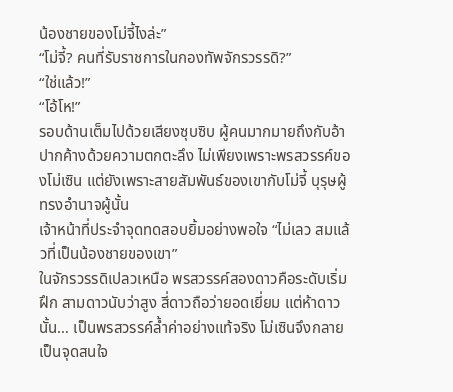น้องชายของโม่จี้ไงล่ะ”
“โม่จี้? คนที่รับราชการในกองทัพจักรวรรดิ?”
“ใช่แล้ว!”
“โอ้โห!”
รอบด้านเต็มไปด้วยเสียงซุบซิบ ผู้คนมากมายถึงกับอ้าปากค้างด้วยความตกตะลึง ไม่เพียงเพราะพรสวรรค์ของโม่เซิน แต่ยังเพราะสายสัมพันธ์ของเขากับโม่จี้ บุรุษผู้ทรงอำนาจผู้นั้น
เจ้าหน้าที่ประจำจุดทดสอบยิ้มอย่างพอใจ “ไม่เลว สมแล้วที่เป็นน้องชายของเขา”
ในจักรวรรดิเปลวเหนือ พรสวรรค์สองดาวคือระดับเริ่มฝึก สามดาวนับว่าสูง สี่ดาวถือว่ายอดเยี่ยม แต่ห้าดาวนั้น… เป็นพรสวรรค์ล้ำค่าอย่างแท้จริง โม่เซินจึงกลายเป็นจุดสนใจ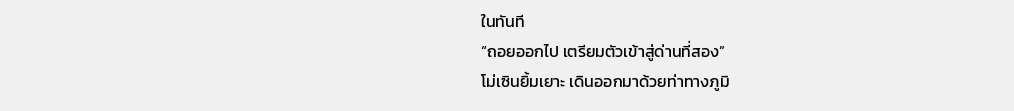ในทันที
“ถอยออกไป เตรียมตัวเข้าสู่ด่านที่สอง”
โม่เซินยิ้มเยาะ เดินออกมาด้วยท่าทางภูมิ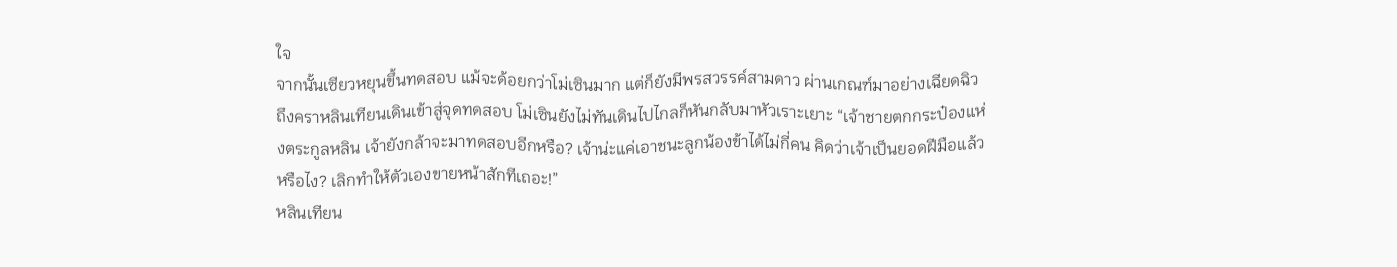ใจ
จากนั้นเซียวหยุนขึ้นทดสอบ แม้จะด้อยกว่าโม่เซินมาก แต่ก็ยังมีพรสวรรค์สามดาว ผ่านเกณฑ์มาอย่างเฉียดฉิว
ถึงคราหลินเทียนเดินเข้าสู่จุดทดสอบ โม่เซินยังไม่ทันเดินไปไกลก็หันกลับมาหัวเราะเยาะ “เจ้าชายตกกระป๋องแห่งตระกูลหลิน เจ้ายังกล้าจะมาทดสอบอีกหรือ? เจ้าน่ะแค่เอาชนะลูกน้องข้าได้ไม่กี่คน คิดว่าเจ้าเป็นยอดฝีมือแล้วหรือไง? เลิกทำให้ตัวเองขายหน้าสักทีเถอะ!”
หลินเทียน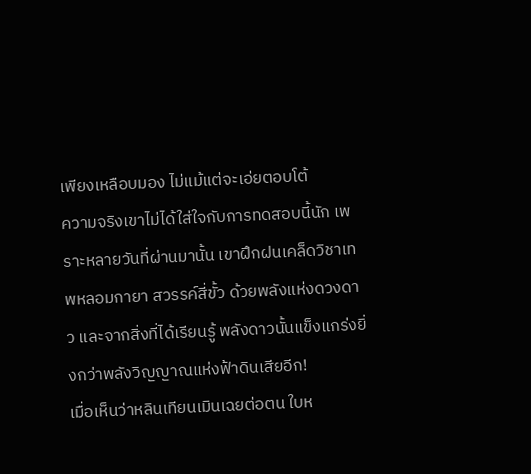เพียงเหลือบมอง ไม่แม้แต่จะเอ่ยตอบโต้
ความจริงเขาไม่ได้ใส่ใจกับการทดสอบนี้นัก เพราะหลายวันที่ผ่านมานั้น เขาฝึกฝนเคล็ดวิชาเทพหลอมกายา สวรรค์สี่ขั้ว ด้วยพลังแห่งดวงดาว และจากสิ่งที่ได้เรียนรู้ พลังดาวนั้นแข็งแกร่งยิ่งกว่าพลังวิญญาณแห่งฟ้าดินเสียอีก!
เมื่อเห็นว่าหลินเทียนเมินเฉยต่อตน ใบห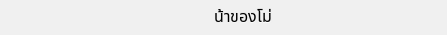น้าของโม่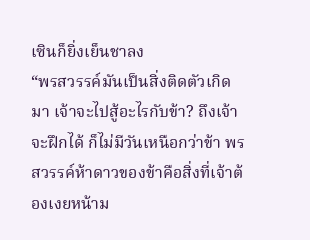เซินก็ยิ่งเย็นชาลง
“พรสวรรค์มันเป็นสิ่งติดตัวเกิดมา เจ้าจะไปสู้อะไรกับข้า? ถึงเจ้าจะฝึกได้ ก็ไม่มีวันเหนือกว่าข้า พรสวรรค์ห้าดาวของข้าคือสิ่งที่เจ้าต้องเงยหน้าม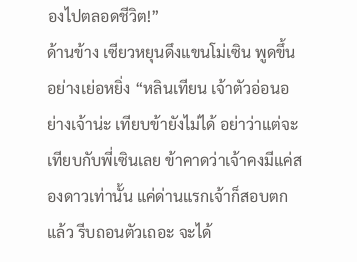องไปตลอดชีวิต!”
ด้านข้าง เซียวหยุนดึงแขนโม่เซิน พูดขึ้นอย่างเย่อหยิ่ง “หลินเทียน เจ้าตัวอ่อนอย่างเจ้าน่ะ เทียบข้ายังไม่ได้ อย่าว่าแต่จะเทียบกับพี่เซินเลย ข้าคาดว่าเจ้าคงมีแค่สองดาวเท่านั้น แค่ด่านแรกเจ้าก็สอบตกแล้ว รีบถอนตัวเถอะ จะได้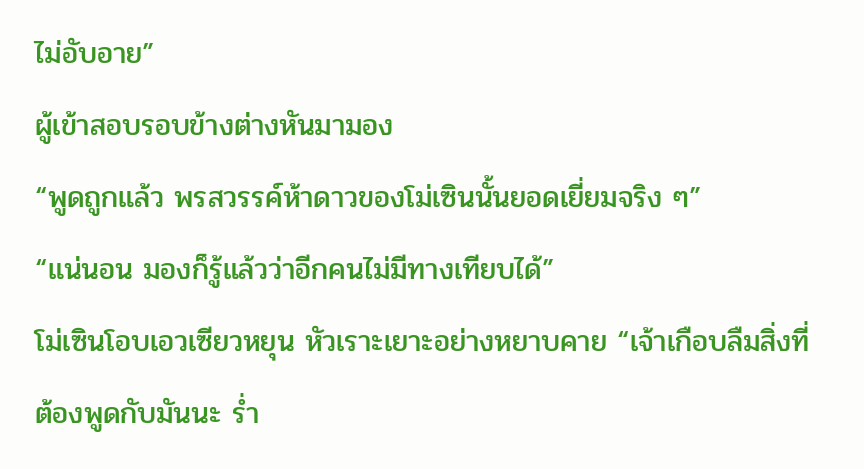ไม่อับอาย”
ผู้เข้าสอบรอบข้างต่างหันมามอง
“พูดถูกแล้ว พรสวรรค์ห้าดาวของโม่เซินนั้นยอดเยี่ยมจริง ๆ”
“แน่นอน มองก็รู้แล้วว่าอีกคนไม่มีทางเทียบได้”
โม่เซินโอบเอวเซียวหยุน หัวเราะเยาะอย่างหยาบคาย “เจ้าเกือบลืมสิ่งที่ต้องพูดกับมันนะ ร่ำ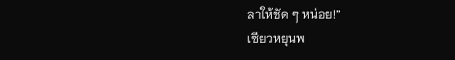ลาให้ชัด ๆ หน่อย!”
เซียวหยุนพ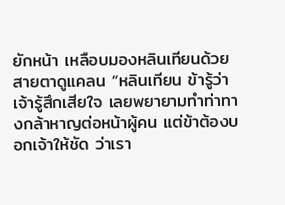ยักหน้า เหลือบมองหลินเทียนด้วยสายตาดูแคลน “หลินเทียน ข้ารู้ว่าเจ้ารู้สึกเสียใจ เลยพยายามทำท่าทางกล้าหาญต่อหน้าผู้คน แต่ข้าต้องบอกเจ้าให้ชัด ว่าเรา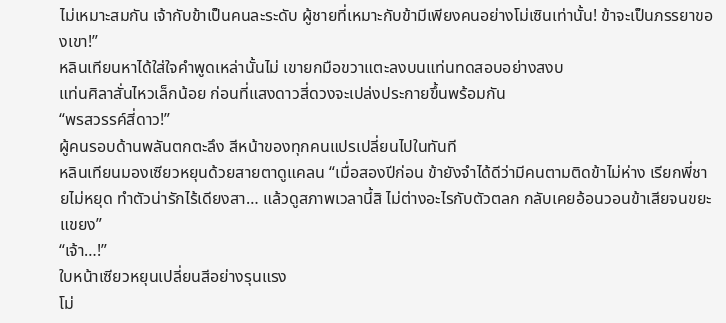ไม่เหมาะสมกัน เจ้ากับข้าเป็นคนละระดับ ผู้ชายที่เหมาะกับข้ามีเพียงคนอย่างโม่เซินเท่านั้น! ข้าจะเป็นภรรยาของเขา!”
หลินเทียนหาได้ใส่ใจคำพูดเหล่านั้นไม่ เขายกมือขวาแตะลงบนแท่นทดสอบอย่างสงบ
แท่นศิลาสั่นไหวเล็กน้อย ก่อนที่แสงดาวสี่ดวงจะเปล่งประกายขึ้นพร้อมกัน
“พรสวรรค์สี่ดาว!”
ผู้คนรอบด้านพลันตกตะลึง สีหน้าของทุกคนแปรเปลี่ยนไปในทันที
หลินเทียนมองเซียวหยุนด้วยสายตาดูแคลน “เมื่อสองปีก่อน ข้ายังจำได้ดีว่ามีคนตามติดข้าไม่ห่าง เรียกพี่ชายไม่หยุด ทำตัวน่ารักไร้เดียงสา… แล้วดูสภาพเวลานี้สิ ไม่ต่างอะไรกับตัวตลก กลับเคยอ้อนวอนข้าเสียจนขยะแขยง”
“เจ้า…!”
ใบหน้าเซียวหยุนเปลี่ยนสีอย่างรุนแรง
โม่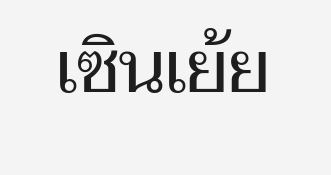เซินเย้ย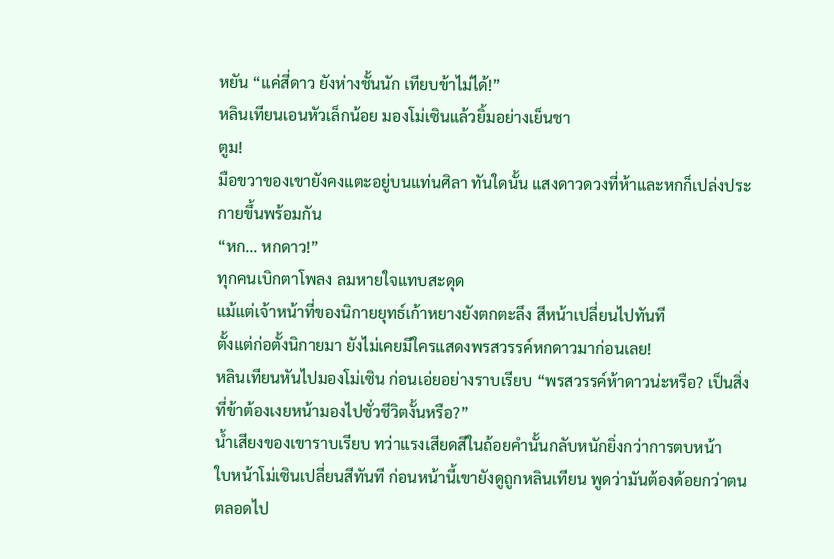หยัน “แค่สี่ดาว ยังห่างชั้นนัก เทียบข้าไม่ได้!”
หลินเทียนเอนหัวเล็กน้อย มองโม่เซินแล้วยิ้มอย่างเย็นชา
ตูม!
มือขวาของเขายังคงแตะอยู่บนแท่นศิลา ทันใดนั้น แสงดาวดวงที่ห้าและหกก็เปล่งประกายขึ้นพร้อมกัน
“หก... หกดาว!”
ทุกคนเบิกตาโพลง ลมหายใจแทบสะดุด
แม้แต่เจ้าหน้าที่ของนิกายยุทธ์เก้าหยางยังตกตะลึง สีหน้าเปลี่ยนไปทันที
ตั้งแต่ก่อตั้งนิกายมา ยังไม่เคยมีใครแสดงพรสวรรค์หกดาวมาก่อนเลย!
หลินเทียนหันไปมองโม่เซิน ก่อนเอ่ยอย่างราบเรียบ “พรสวรรค์ห้าดาวน่ะหรือ? เป็นสิ่งที่ข้าต้องเงยหน้ามองไปชั่วชีวิตงั้นหรือ?”
น้ำเสียงของเขาราบเรียบ ทว่าแรงเสียดสีในถ้อยคำนั้นกลับหนักยิ่งกว่าการตบหน้า
ใบหน้าโม่เซินเปลี่ยนสีทันที ก่อนหน้านี้เขายังดูถูกหลินเทียน พูดว่ามันต้องด้อยกว่าตนตลอดไป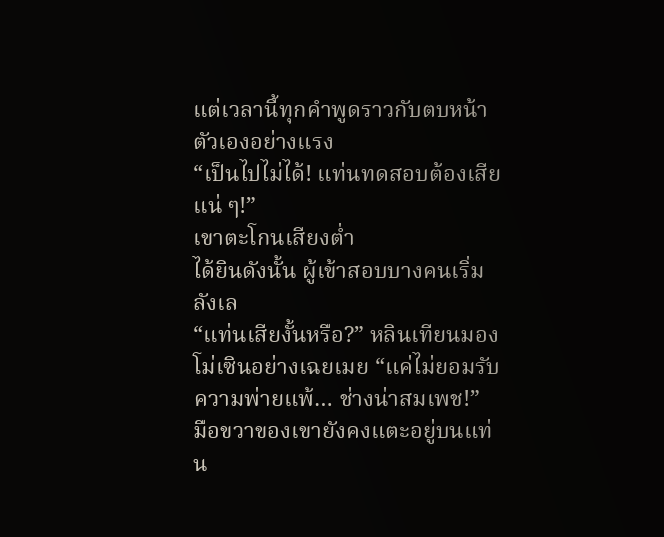แต่เวลานี้ทุกคำพูดราวกับตบหน้าตัวเองอย่างแรง
“เป็นไปไม่ได้! แท่นทดสอบต้องเสียแน่ ๆ!”
เขาตะโกนเสียงต่ำ
ได้ยินดังนั้น ผู้เข้าสอบบางคนเริ่มลังเล
“แท่นเสียงั้นหรือ?” หลินเทียนมองโม่เซินอย่างเฉยเมย “แค่ไม่ยอมรับความพ่ายแพ้… ช่างน่าสมเพช!”
มือขวาของเขายังคงแตะอยู่บนแท่น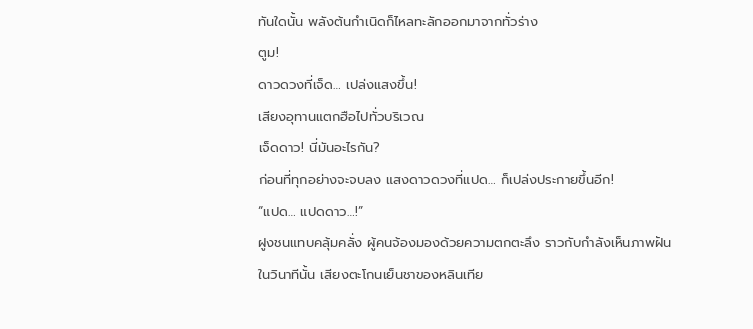ทันใดนั้น พลังต้นกำเนิดก็ไหลทะลักออกมาจากทั่วร่าง
ตูม!
ดาวดวงที่เจ็ด… เปล่งแสงขึ้น!
เสียงอุทานแตกฮือไปทั่วบริเวณ
เจ็ดดาว! นี่มันอะไรกัน?
ก่อนที่ทุกอย่างจะจบลง แสงดาวดวงที่แปด… ก็เปล่งประกายขึ้นอีก!
“แปด… แปดดาว…!”
ฝูงชนแทบคลุ้มคลั่ง ผู้คนจ้องมองด้วยความตกตะลึง ราวกับกำลังเห็นภาพฝัน
ในวินาทีนั้น เสียงตะโกนเย็นชาของหลินเทีย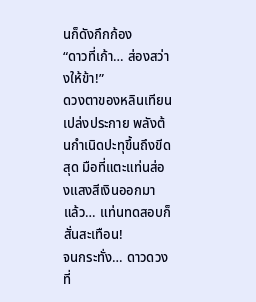นก็ดังกึกก้อง
“ดาวที่เก้า… ส่องสว่างให้ข้า!”
ดวงตาของหลินเทียนเปล่งประกาย พลังต้นกำเนิดปะทุขึ้นถึงขีดสุด มือที่แตะแท่นส่องแสงสีเงินออกมา แล้ว… แท่นทดสอบก็สั่นสะเทือน!
จนกระทั่ง… ดาวดวงที่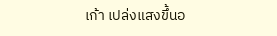เก้า เปล่งแสงขึ้นอ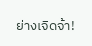ย่างเจิดจ้า!